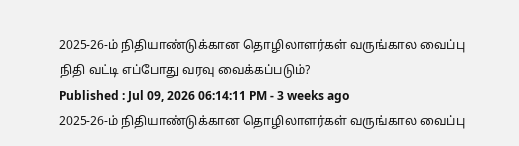2025-26-ம் நிதியாண்டுக்கான தொழிலாளர்கள் வருங்கால வைப்பு நிதி வட்டி எப்போது வரவு வைக்கப்படும்?
Published : Jul 09, 2026 06:14:11 PM - 3 weeks ago
2025-26-ம் நிதியாண்டுக்கான தொழிலாளர்கள் வருங்கால வைப்பு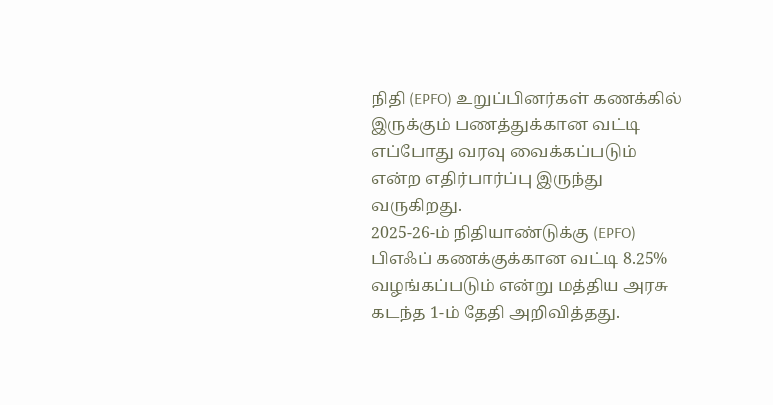நிதி (EPFO) உறுப்பினர்கள் கணக்கில் இருக்கும் பணத்துக்கான வட்டி எப்போது வரவு வைக்கப்படும் என்ற எதிர்பார்ப்பு இருந்து வருகிறது.
2025-26-ம் நிதியாண்டுக்கு (EPFO) பிஎஃப் கணக்குக்கான வட்டி 8.25% வழங்கப்படும் என்று மத்திய அரசு கடந்த 1-ம் தேதி அறிவித்தது.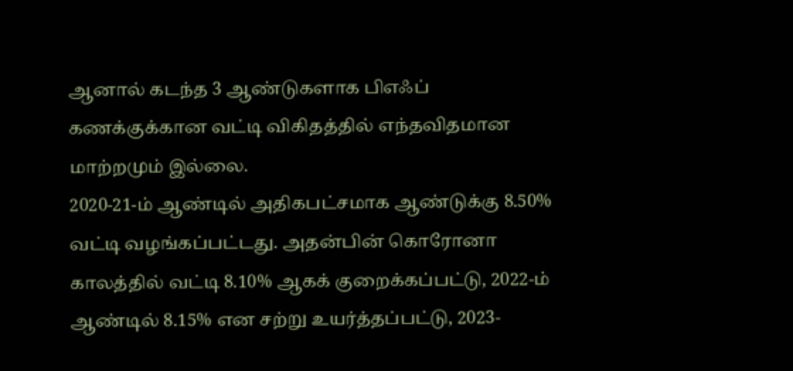ஆனால் கடந்த 3 ஆண்டுகளாக பிஎஃப் கணக்குக்கான வட்டி விகிதத்தில் எந்தவிதமான மாற்றமும் இல்லை.
2020-21-ம் ஆண்டில் அதிகபட்சமாக ஆண்டுக்கு 8.50% வட்டி வழங்கப்பட்டது. அதன்பின் கொரோனா காலத்தில் வட்டி 8.10% ஆகக் குறைக்கப்பட்டு, 2022-ம் ஆண்டில் 8.15% என சற்று உயர்த்தப்பட்டு, 2023-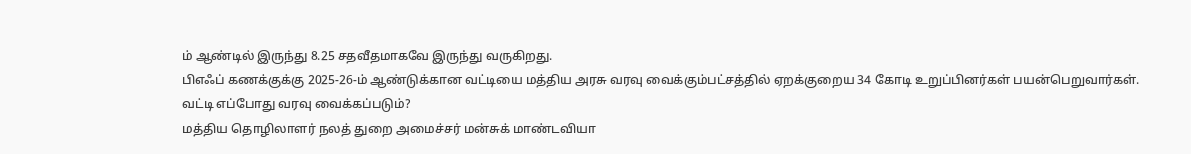ம் ஆண்டில் இருந்து 8.25 சதவீதமாகவே இருந்து வருகிறது.
பிஎஃப் கணக்குக்கு 2025-26-ம் ஆண்டுக்கான வட்டியை மத்திய அரசு வரவு வைக்கும்பட்சத்தில் ஏறக்குறைய 34 கோடி உறுப்பினர்கள் பயன்பெறுவார்கள்.
வட்டி எப்போது வரவு வைக்கப்படும்?
மத்திய தொழிலாளர் நலத் துறை அமைச்சர் மன்சுக் மாண்டவியா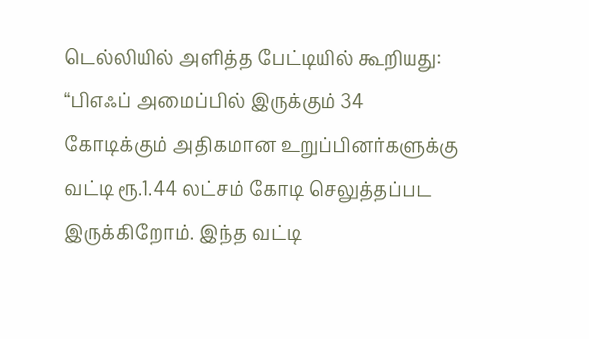டெல்லியில் அளித்த பேட்டியில் கூறியது: “பிஎஃப் அமைப்பில் இருக்கும் 34 கோடிக்கும் அதிகமான உறுப்பினர்களுக்கு வட்டி ரூ.1.44 லட்சம் கோடி செலுத்தப்பட இருக்கிறோம். இந்த வட்டி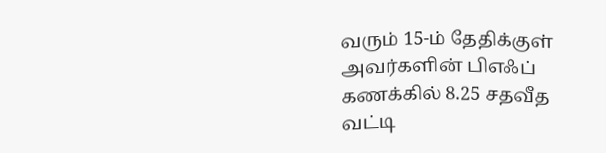வரும் 15-ம் தேதிக்குள் அவர்களின் பிஎஃப் கணக்கில் 8.25 சதவீத வட்டி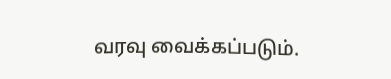வரவு வைக்கப்படும்.